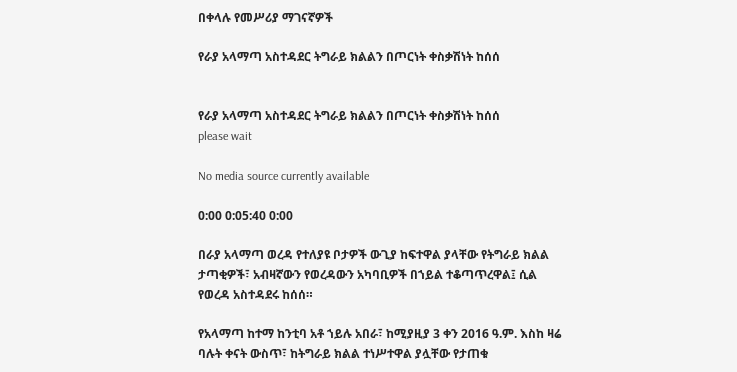በቀላሉ የመሥሪያ ማገናኛዎች

የራያ አላማጣ አስተዳደር ትግራይ ክልልን በጦርነት ቀስቃሽነት ከሰሰ


የራያ አላማጣ አስተዳደር ትግራይ ክልልን በጦርነት ቀስቃሽነት ከሰሰ
please wait

No media source currently available

0:00 0:05:40 0:00

በራያ አላማጣ ወረዳ የተለያዩ ቦታዎች ውጊያ ከፍተዋል ያላቸው የትግራይ ክልል ታጣቂዎች፣ አብዛኛውን የወረዳውን አካባቢዎች በኀይል ተቆጣጥረዋል፤ ሲል የወረዳ አስተዳደሩ ከሰሰ።

የአላማጣ ከተማ ከንቲባ አቶ ኀይሉ አበራ፣ ከሚያዚያ 3 ቀን 2016 ዓ.ም. እስከ ዛሬ ባሉት ቀናት ውስጥ፣ ከትግራይ ክልል ተነሥተዋል ያሏቸው የታጠቁ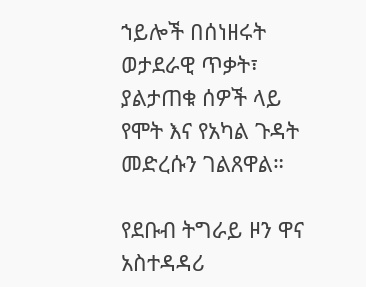ኀይሎች በሰነዘሩት ወታደራዊ ጥቃት፣ ያልታጠቁ ሰዎች ላይ የሞት እና የአካል ጉዳት መድረሱን ገልጸዋል።

የደቡብ ትግራይ ዞን ዋና አስተዳዳሪ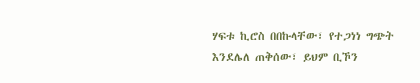ሃፍቱ ኪሮስ በበኩላቸው፣ የተጋነነ ግጭት እንደሌለ ጠቅሰው፣ ይህም ቢኾን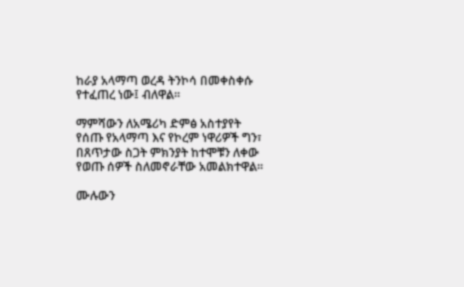ከራያ አላማጣ ወረዳ ትንኮሳ በመቀስቀሱ የተፈጠረ ነው፤ ብለዋል።

ማምሻውን ለአሜሪካ ድምፅ አስተያየት የሰጡ የአላማጣ እና የኮረም ነዋሪዎች ግን፣ በጸጥታው ስጋት ምክንያት ከተሞቹን ለቀው የወጡ ሰዎች ስለመኖራቸው አመልክተዋል።

ሙሉውን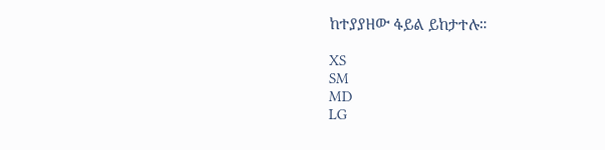ከተያያዘው ፋይል ይከታተሉ።

XS
SM
MD
LG